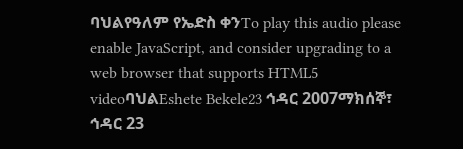ባህልየዓለም የኤድስ ቀንTo play this audio please enable JavaScript, and consider upgrading to a web browser that supports HTML5 videoባህልEshete Bekele23 ኅዳር 2007ማክሰኞ፣ ኅዳር 23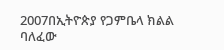2007በኢትዮጵያ የጋምቤላ ክልል ባለፈው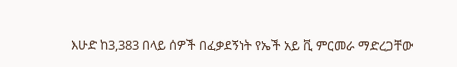እሁድ ከ3,383 በላይ ሰዎች በፈቃደኝነት የኤች አይ ቪ ምርመራ ማድረጋቸው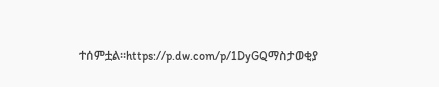ተሰምቷል።https://p.dw.com/p/1DyGQማስታወቂያ